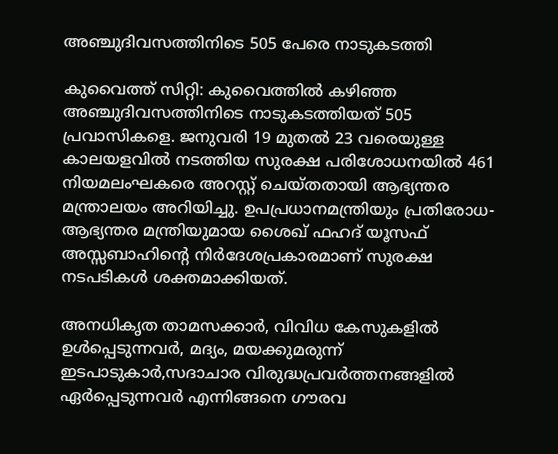അഞ്ചുദിവസത്തിനിടെ 505 പേരെ നാടുകടത്തി

കുവൈത്ത് സിറ്റി: കുവൈത്തില്‍ കഴിഞ്ഞ അഞ്ചുദിവസത്തിനിടെ നാടുകടത്തിയത് 505 പ്രവാസികളെ. ജനുവരി 19 മുതൽ 23 വരെയുള്ള കാലയളവില്‍ നടത്തിയ സുരക്ഷ പരിശോധനയില്‍ 461 നിയമലംഘകരെ അറസ്റ്റ് ചെയ്തതായി ആഭ്യന്തര മന്ത്രാലയം അറിയിച്ചു. ഉപപ്രധാനമന്ത്രിയും പ്രതിരോധ-ആഭ്യന്തര മന്ത്രിയുമായ ശൈഖ് ഫഹദ് യൂസഫ് അസ്സബാഹിന്റെ നിർദേശപ്രകാരമാണ് സുരക്ഷ നടപടികൾ ശക്തമാക്കിയത്.

അനധികൃത താമസക്കാർ, വിവിധ കേസുകളിൽ ഉൾപ്പെടുന്നവർ, മദ്യം, മയക്കുമരുന്ന് ഇടപാടുകാർ,സദാചാര വിരുദ്ധപ്രവർത്തനങ്ങളിൽ ഏർപ്പെടുന്നവർ എന്നിങ്ങനെ ഗൗരവ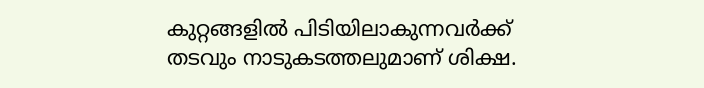കുറ്റങ്ങളിൽ പിടിയിലാകുന്നവർക്ക് തടവും നാടുകടത്തലുമാണ് ശിക്ഷ.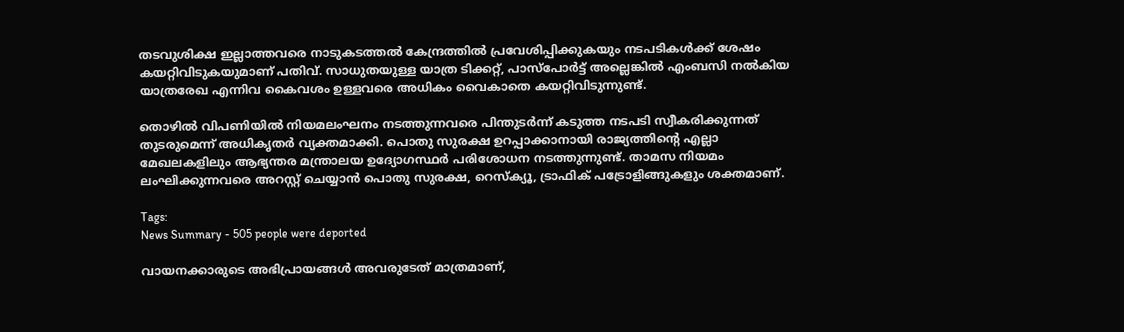തടവുശിക്ഷ ഇല്ലാത്തവരെ നാടുകടത്തൽ കേന്ദ്രത്തിൽ പ്രവേശിപ്പിക്കുകയും നടപടികൾക്ക് ശേഷം കയറ്റിവിടുകയുമാണ് പതിവ്. സാധുതയുള്ള യാത്ര ടിക്കറ്റ്, പാസ്‌പോർട്ട് അല്ലെങ്കിൽ എംബസി നൽകിയ യാത്രരേഖ എന്നിവ കൈവശം ഉള്ളവരെ അധികം വൈകാതെ കയറ്റിവിടുന്നുണ്ട്.

തൊഴിൽ വിപണിയിൽ നിയമലംഘനം നടത്തുന്നവരെ പിന്തുടർന്ന് കടുത്ത നടപടി സ്വീകരിക്കുന്നത് തുടരുമെന്ന് അധികൃതർ വ്യക്തമാക്കി. പൊതു സുരക്ഷ ഉറപ്പാക്കാനായി രാജ്യത്തിന്റെ എല്ലാ മേഖലകളിലും ആഭ്യന്തര മന്ത്രാലയ ഉദ്യോഗസ്ഥർ പരിശോധന നടത്തുന്നുണ്ട്. താമസ നിയമം ലംഘിക്കുന്നവരെ അറസ്റ്റ് ചെയ്യാൻ പൊതു സുരക്ഷ, റെസ്‌ക്യൂ, ട്രാഫിക് പട്രോളിങ്ങുകളും ശക്തമാണ്.

Tags:
News Summary - 505 people were deported

വായനക്കാരുടെ അഭിപ്രായങ്ങള്‍ അവരുടേത് മാത്രമാണ്,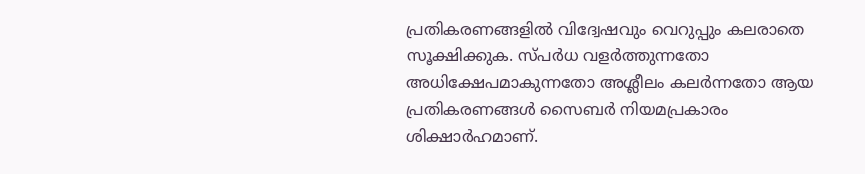പ്രതികരണങ്ങളിൽ വിദ്വേഷവും വെറുപ്പും കലരാതെ സൂക്ഷിക്കുക. സ്പർധ വളർത്തുന്നതോ അധിക്ഷേപമാകുന്നതോ അശ്ലീലം കലർന്നതോ ആയ പ്രതികരണങ്ങൾ സൈബർ നിയമപ്രകാരം ശിക്ഷാർഹമാണ്.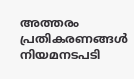അത്തരം പ്രതികരണങ്ങൾ നിയമനടപടി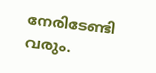നേരിടേണ്ടി വരും.